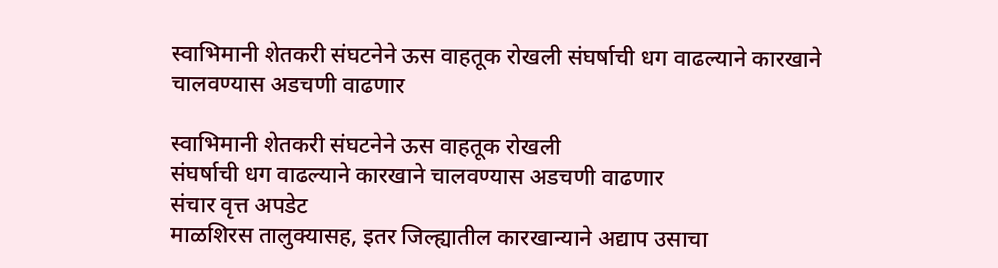स्वाभिमानी शेतकरी संघटनेने ऊस वाहतूक रोखली संघर्षाची धग वाढल्याने कारखाने चालवण्यास अडचणी वाढणार

स्वाभिमानी शेतकरी संघटनेने ऊस वाहतूक रोखली
संघर्षाची धग वाढल्याने कारखाने चालवण्यास अडचणी वाढणार
संचार वृत्त अपडेट
माळशिरस तालुक्यासह, इतर जिल्ह्यातील कारखान्याने अद्याप उसाचा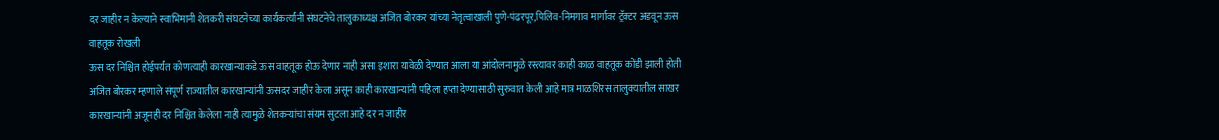दर जाहीर न केल्याने स्वाभिमानी शेतकरी संघटनेच्या कार्यकर्त्यांनी संघटनेचे तालुकाध्यक्ष अजित बोरकर यांच्या नेतृत्वाखाली पुणे-पंढरपूर,पिलिव-निमगाव मार्गावर ट्रॅक्टर अडवून ऊस वाहतूक रोखली
ऊस दर निश्चित होईपर्यंत कोणत्याही कारखान्याकडे ऊस वाहतूक होऊ देणार नाही असा इशारा यावेळी देण्यात आला या आंदोलनामुळे रस्त्यावर काही काळ वाहतूक कोंडी झाली होती अजित बोरकर म्हणाले संपूर्ण राज्यातील कारखान्यांनी ऊसदर जाहीर केला असून काही कारखान्यांनी पहिला हप्ता देण्यासाठी सुरुवात केली आहे मात्र माळशिरस तालुक्यातील साखर कारखान्यांनी अजूनही दर निश्चित केलेला नाही त्यामुळे शेतकऱ्यांचा संयम सुटला आहे दर न जाहीर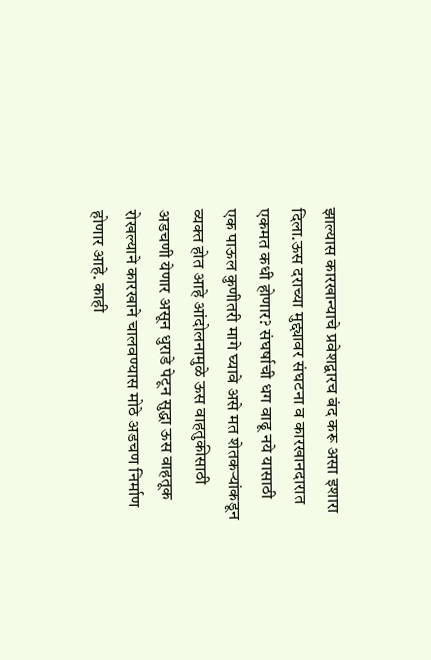झाल्यास कारखान्याचे प्रवेशद्वारच बंद करू असा इशारा दिला.ऊस दराच्या मुद्द्यावर संघटना व कारखानदारात एकमत कधी होणार? संघर्षाची धग वाढू नये यासाठी एक पाऊल कुणीतरी मागे घ्यावे असे मत शेतकऱ्यांकडून व्यक्त होत आहे आंदोलनामुळे ऊस वाहतुकीसाठी अडचणी येणार असून धुराडे पेटून सुद्धा ऊस वाहतूक रोखल्याने कारखाने चालवण्यास मोठे अडचण निर्माण होणार आहे. काही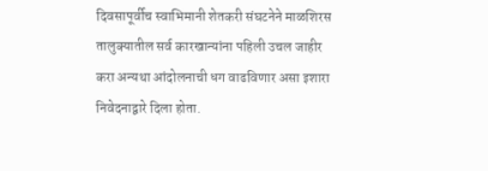दिवसापूर्वीच स्वाभिमानी शेतकरी संघटनेने माळशिरस तालुक्यातील सर्व कारखान्यांना पहिली उचल जाहीर करा अन्यथा आंदोलनाची धग वाढविणार असा इशारा निवेदनाद्वारे दिला होता.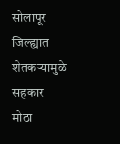सोलापूर जिल्ह्यात शेतकऱ्यामुळे सहकार मोठा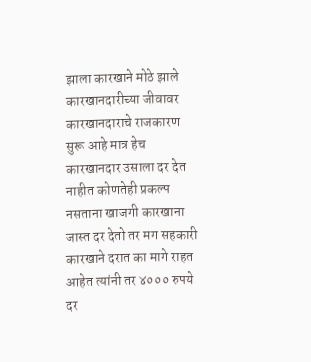झाला कारखाने मोठे झाले कारखानदारीच्या जीवावर कारखानदाराचे राजकारण सुरू आहे मात्र हेच कारखानदार उसाला दर देत नाहीत कोणतेही प्रकल्प नसताना खाजगी कारखाना जास्त दर देतो तर मग सहकारी कारखाने दरात का मागे राहत आहेत त्यांनी तर ४००० रुपये दर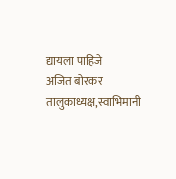द्यायला पाहिजे
अजित बोरकर
तालुकाध्यक्ष,स्वाभिमानी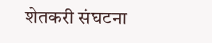शेतकरी संघटना